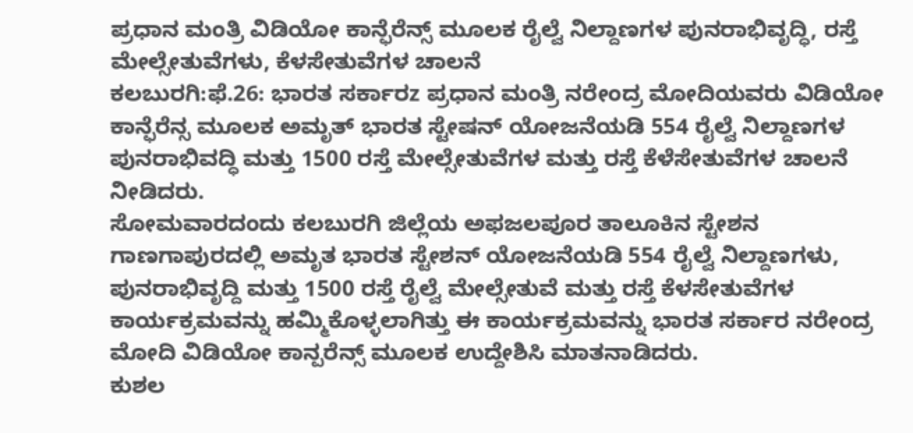ಪ್ರಧಾನ ಮಂತ್ರಿ ವಿಡಿಯೋ ಕಾನ್ಫೆರೆನ್ಸ್ ಮೂಲಕ ರೈಲ್ವೆ ನಿಲ್ದಾಣಗಳ ಪುನರಾಭಿವೃದ್ಧಿ, ರಸ್ತೆ ಮೇಲ್ಸೇತುವೆಗಳು, ಕೆಳಸೇತುವೆಗಳ ಚಾಲನೆ
ಕಲಬುರಗಿ:ಫೆ.26: ಭಾರತ ಸರ್ಕಾರz ಪ್ರಧಾನ ಮಂತ್ರಿ ನರೇಂದ್ರ ಮೋದಿಯವರು ವಿಡಿಯೋ ಕಾನ್ಫೆರೆನ್ಸ ಮೂಲಕ ಅಮೃತ್ ಭಾರತ ಸ್ಟೇಷನ್ ಯೋಜನೆಯಡಿ 554 ರೈಲ್ವೆ ನಿಲ್ದಾಣಗಳ ಪುನರಾಭಿವದ್ಧಿ ಮತ್ತು 1500 ರಸ್ತೆ ಮೇಲ್ಸೇತುವೆಗಳ ಮತ್ತು ರಸ್ತೆ ಕೆಳೆಸೇತುವೆಗಳ ಚಾಲನೆ ನೀಡಿದರು.
ಸೋಮವಾರದಂದು ಕಲಬುರಗಿ ಜಿಲ್ಲೆಯ ಅಫಜಲಪೂರ ತಾಲೂಕಿನ ಸ್ಟೇಶನ ಗಾಣಗಾಪುರದಲ್ಲಿ ಅಮೃತ ಭಾರತ ಸ್ಟೇಶನ್ ಯೋಜನೆಯಡಿ 554 ರೈಲ್ವೆ ನಿಲ್ದಾಣಗಳು, ಪುನರಾಭಿವೃದ್ದಿ ಮತ್ತು 1500 ರಸ್ತೆ ರೈಲ್ವೆ ಮೇಲ್ಸೇತುವೆ ಮತ್ತು ರಸ್ತೆ ಕೆಳಸೇತುವೆಗಳ ಕಾರ್ಯಕ್ರಮವನ್ನು ಹಮ್ಮಿಕೊಳ್ಳಲಾಗಿತ್ತು ಈ ಕಾರ್ಯಕ್ರಮವನ್ನು ಭಾರತ ಸರ್ಕಾರ ನರೇಂದ್ರ ಮೋದಿ ವಿಡಿಯೋ ಕಾನ್ಪರೆನ್ಸ್ ಮೂಲಕ ಉದ್ದೇಶಿಸಿ ಮಾತನಾಡಿದರು.
ಕುಶಲ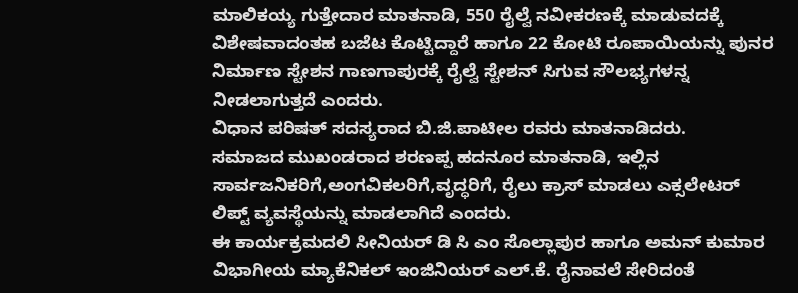ಮಾಲಿಕಯ್ಯ ಗುತ್ತೇದಾರ ಮಾತನಾಡಿ, 550 ರೈಲ್ವೆ ನವೀಕರಣಕ್ಕೆ ಮಾಡುವದಕ್ಕೆ ವಿಶೇಷವಾದಂತಹ ಬಜೆಟ ಕೊಟ್ಟಿದ್ದಾರೆ ಹಾಗೂ 22 ಕೋಟಿ ರೂಪಾಯಿಯನ್ನು ಪುನರ ನಿರ್ಮಾಣ ಸ್ಟೇಶನ ಗಾಣಗಾಪುರಕ್ಕೆ ರೈಲ್ವೆ ಸ್ಟೇಶನ್ ಸಿಗುವ ಸೌಲಭ್ಯಗಳನ್ನ ನೀಡಲಾಗುತ್ತದೆ ಎಂದರು.
ವಿಧಾನ ಪರಿಷತ್ ಸದಸ್ಯರಾದ ಬಿ.ಜಿ.ಪಾಟೀಲ ರವರು ಮಾತನಾಡಿದರು.
ಸಮಾಜದ ಮುಖಂಡರಾದ ಶರಣಪ್ಪ ಹದನೂರ ಮಾತನಾಡಿ, ಇಲ್ಲಿನ ಸಾರ್ವಜನಿಕರಿಗೆ,ಅಂಗವಿಕಲರಿಗೆ,ವೃದ್ಧರಿಗೆ, ರೈಲು ಕ್ರಾಸ್ ಮಾಡಲು ಎಕ್ಸಲೇಟರ್ ಲಿಪ್ಟ್ ವ್ಯವಸ್ಥೆಯನ್ನು ಮಾಡಲಾಗಿದೆ ಎಂದರು.
ಈ ಕಾರ್ಯಕ್ರಮದಲಿ ಸೀನಿಯರ್ ಡಿ ಸಿ ಎಂ ಸೊಲ್ಲಾಪುರ ಹಾಗೂ ಅಮನ್ ಕುಮಾರ ವಿಭಾಗೀಯ ಮ್ಯಾಕೆನಿಕಲ್ ಇಂಜಿನಿಯರ್ ಎಲ್.ಕೆ. ರೈನಾವಲೆ ಸೇರಿದಂತೆ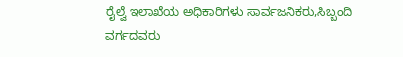ರೈಲ್ವೆ ಇಲಾಖೆಯ ಅಧಿಕಾರಿಗಳು ಸಾರ್ವಜನಿಕರು,ಸಿಬ್ಬಂದಿ ವರ್ಗದವರು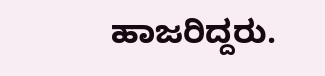ಹಾಜರಿದ್ದರು.